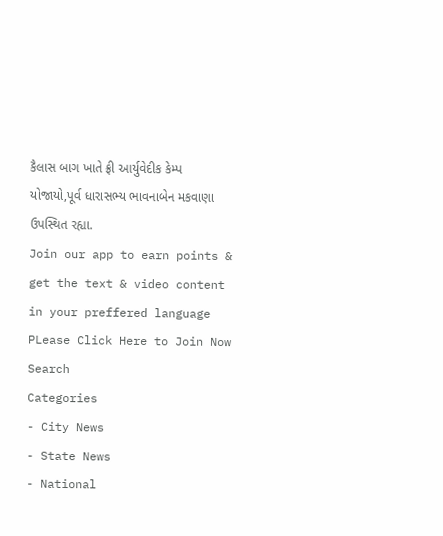કૈલાસ બાગ ખાતે ફ્રી આર્યુવેદીક કેમ્પ યોજાયો,પૂર્વ ધારાસભ્ય ભાવનાબેન મકવાણા ઉપસ્થિત રહ્યા.
Join our app to earn points & get the text & video content in your preffered language
PLease Click Here to Join Now
Search
Categories
- City News
- State News
- National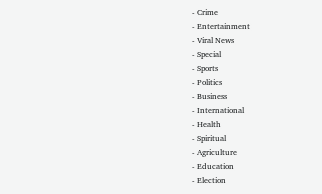- Crime
- Entertainment
- Viral News
- Special
- Sports
- Politics
- Business
- International
- Health
- Spiritual
- Agriculture
- Education
- Election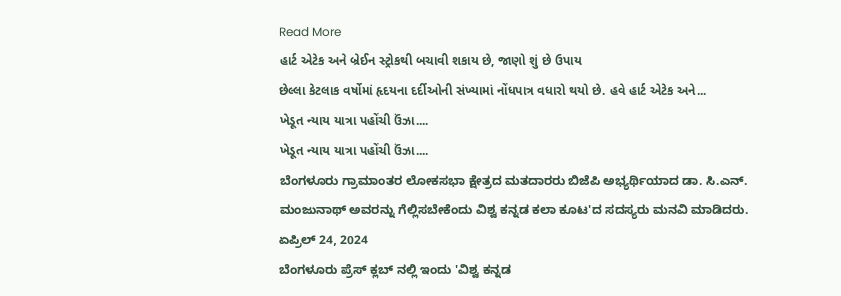Read More
હાર્ટ એટેક અને બ્રેઈન સ્ટ્રોકથી બચાવી શકાય છે, જાણો શું છે ઉપાય
છેલ્લા કેટલાક વર્ષોમાં હૃદયના દર્દીઓની સંખ્યામાં નોંધપાત્ર વધારો થયો છે. હવે હાર્ટ એટેક અને...
ખેડૂત ન્યાય યાત્રા પહોંચી ઉંઝા....
ખેડૂત ન્યાય યાત્રા પહોંચી ઉંઝા....
ಬೆಂಗಳೂರು ಗ್ರಾಮಾಂತರ ಲೋಕಸಭಾ ಕ್ಷೇತ್ರದ ಮತದಾರರು ಬಿಜೆಪಿ ಅಭ್ಯರ್ಥಿಯಾದ ಡಾ. ಸಿ.ಎನ್. ಮಂಜುನಾಥ್ ಅವರನ್ನು ಗೆಲ್ಲಿಸಬೇಕೆಂದು ವಿಶ್ವ ಕನ್ನಡ ಕಲಾ ಕೂಟ'ದ ಸದಸ್ಯರು ಮನವಿ ಮಾಡಿದರು.
ಏಪ್ರಿಲ್ 24, 2024
ಬೆಂಗಳೂರು ಪ್ರೆಸ್ ಕ್ಲಬ್ ನಲ್ಲಿ ಇಂದು 'ವಿಶ್ವ ಕನ್ನಡ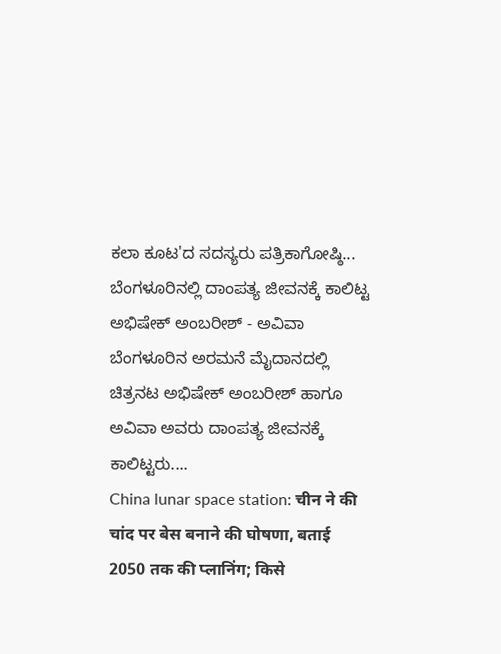ಕಲಾ ಕೂಟ'ದ ಸದಸ್ಯರು ಪತ್ರಿಕಾಗೋಷ್ಠಿ...
ಬೆಂಗಳೂರಿನಲ್ಲಿ ದಾಂಪತ್ಯ ಜೀವನಕ್ಕೆ ಕಾಲಿಟ್ಟ ಅಭಿಷೇಕ್ ಅಂಬರೀಶ್ - ಅವಿವಾ
ಬೆಂಗಳೂರಿನ ಅರಮನೆ ಮೈದಾನದಲ್ಲಿ ಚಿತ್ರನಟ ಅಭಿಷೇಕ್ ಅಂಬರೀಶ್ ಹಾಗೂ ಅವಿವಾ ಅವರು ದಾಂಪತ್ಯ ಜೀವನಕ್ಕೆ ಕಾಲಿಟ್ಟರು....
China lunar space station: चीन ने की चांद पर बेस बनाने की घोषणा, बताई 2050 तक की प्लानिंग; किसे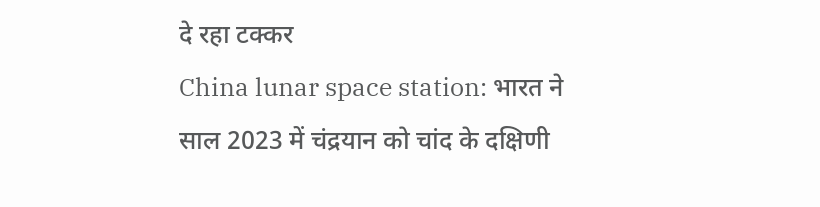दे रहा टक्कर
China lunar space station: भारत ने साल 2023 में चंद्रयान को चांद के दक्षिणी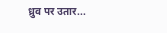ध्रुव पर उतार...